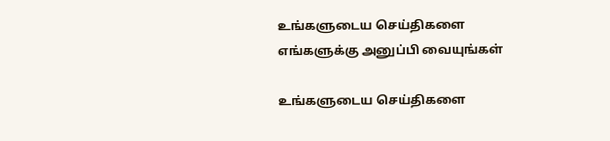உங்களுடைய செய்திகளை எங்களுக்கு அனுப்பி வையுங்கள்

உங்களுடைய செய்திகளை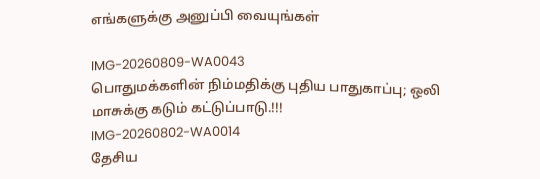எங்களுக்கு அனுப்பி வையுங்கள்

IMG-20260809-WA0043
பொதுமக்களின் நிம்மதிக்கு புதிய பாதுகாப்பு; ஒலி மாசுக்கு கடும் கட்டுப்பாடு.!!!
IMG-20260802-WA0014
தேசிய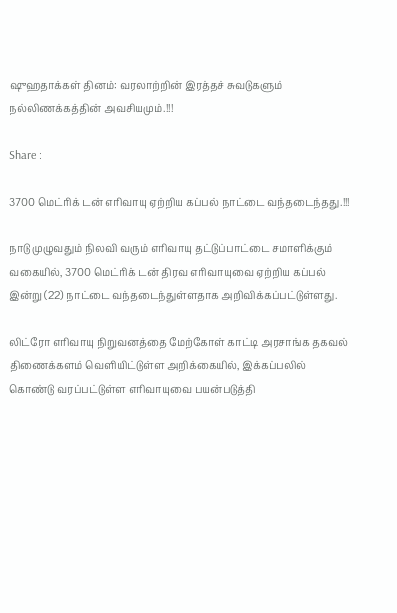ஷுஹதாக்கள் தினம்: வரலாற்றின் இரத்தச் சுவடுகளும் நல்லிணக்கத்தின் அவசியமும்.!!!

Share :

3700 மெட்ரிக் டன் எரிவாயு ஏற்றிய கப்பல் நாட்டை வந்தடைந்தது.!!!

நாடு முழுவதும் நிலவி வரும் எரிவாயு தட்டுப்பாட்டை சமாளிக்கும் வகையில், 3700 மெட்ரிக் டன் திரவ எரிவாயுவை ஏற்றிய கப்பல் இன்று (22) நாட்டை வந்தடைந்துள்ளதாக அறிவிக்கப்பட்டுள்ளது.

லிட்ரோ எரிவாயு நிறுவனத்தை மேற்கோள் காட்டி அரசாங்க தகவல் திணைக்களம் வெளியிட்டுள்ள அறிக்கையில், இக்கப்பலில் கொண்டு வரப்பட்டுள்ள எரிவாயுவை பயன்படுத்தி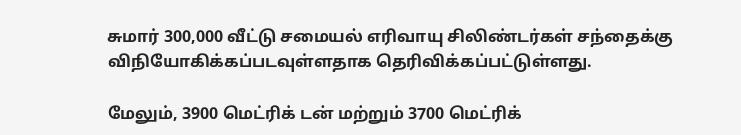சுமார் 300,000 வீட்டு சமையல் எரிவாயு சிலிண்டர்கள் சந்தைக்கு விநியோகிக்கப்படவுள்ளதாக தெரிவிக்கப்பட்டுள்ளது.

மேலும், 3900 மெட்ரிக் டன் மற்றும் 3700 மெட்ரிக்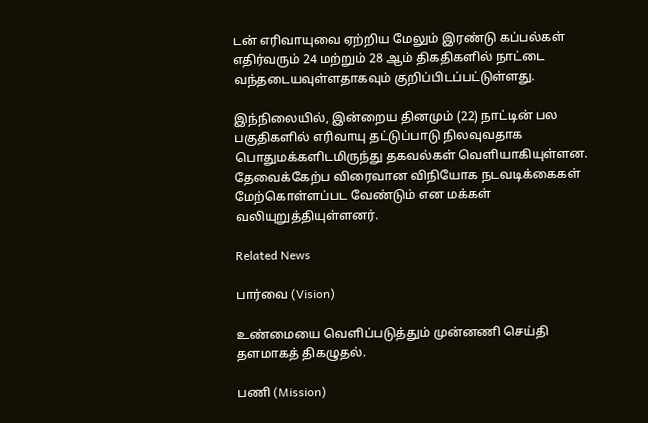டன் எரிவாயுவை ஏற்றிய மேலும் இரண்டு கப்பல்கள் எதிர்வரும் 24 மற்றும் 28 ஆம் திகதிகளில் நாட்டை வந்தடையவுள்ளதாகவும் குறிப்பிடப்பட்டுள்ளது.

இந்நிலையில், இன்றைய தினமும் (22) நாட்டின் பல பகுதிகளில் எரிவாயு தட்டுப்பாடு நிலவுவதாக பொதுமக்களிடமிருந்து தகவல்கள் வெளியாகியுள்ளன. தேவைக்கேற்ப விரைவான விநியோக நடவடிக்கைகள் மேற்கொள்ளப்பட வேண்டும் என மக்கள் வலியுறுத்தியுள்ளனர்.

Related News

பார்வை (Vision)

உண்மையை வெளிப்படுத்தும் முன்னணி செய்தி தளமாகத் திகழுதல்.

பணி (Mission)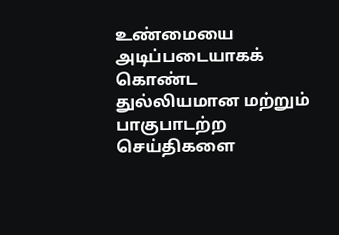உண்மையை அடிப்படையாகக் கொண்ட துல்லியமான மற்றும் பாகுபாடற்ற செய்திகளை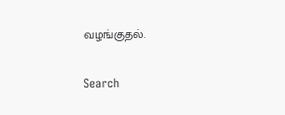வழங்குதல்.

Search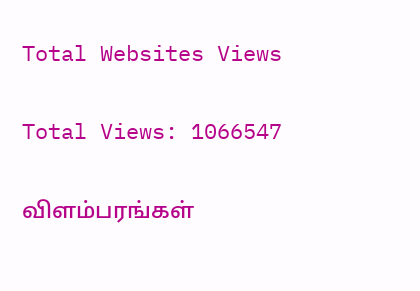Total Websites Views

Total Views: 1066547

விளம்பரங்கள்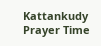Kattankudy Prayer Time